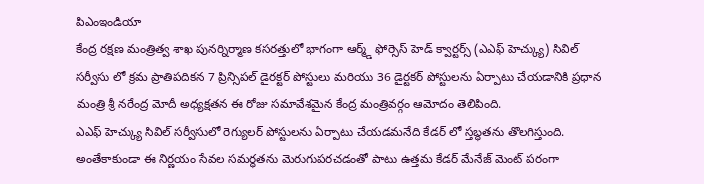పిఎంఇండియా
కేంద్ర రక్షణ మంత్రిత్వ శాఖ పునర్నిర్మాణ కసరత్తులో భాగంగా ఆర్మ్డ్ ఫోర్సెస్ హెడ్ క్వార్టర్స్ (ఎఎఫ్ హెచ్క్యు) సివిల్ సర్వీసు లో క్రమ ప్రాతిపదికన 7 ప్రిన్సిపల్ డైరక్టర్ పోస్టులు మరియు 36 డైర్టకర్ పోస్టులను ఏర్పాటు చేయడానికి ప్రధాన మంత్రి శ్రీ నరేంద్ర మోదీ అధ్యక్షతన ఈ రోజు సమావేశమైన కేంద్ర మంత్రివర్గం ఆమోదం తెలిపింది.
ఎఎఫ్ హెచ్క్యు సివిల్ సర్వీసులో రెగ్యులర్ పోస్టులను ఏర్పాటు చేయడమనేది కేడర్ లో స్తబ్ధతను తొలగిస్తుంది. అంతేకాకుండా ఈ నిర్ణయం సేవల సమర్ధతను మెరుగుపరచడంతో పాటు ఉత్తమ కేడర్ మేనేజ్ మెంట్ పరంగా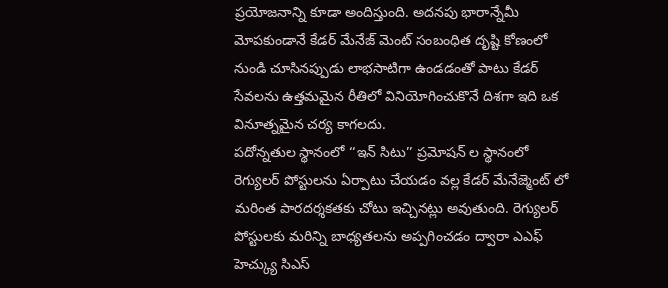ప్రయోజనాన్ని కూడా అందిస్తుంది. అదనపు భారాన్నేమీ మోపకుండానే కేడర్ మేనేజ్ మెంట్ సంబంధిత దృష్టి కోణంలో నుండి చూసినప్పుడు లాభసాటిగా ఉండడంతో పాటు కేడర్ సేవలను ఉత్తమమైన రీతిలో వినియోగించుకొనే దిశగా ఇది ఒక వినూత్నమైన చర్య కాగలదు.
పదోన్నతుల స్థానంలో ‘‘ఇన్ సిటు’’ ప్రమోషన్ ల స్థానంలో రెగ్యులర్ పోస్టులను ఏర్పాటు చేయడం వల్ల కేడర్ మేనేజ్మెంట్ లో మరింత పారదర్శకతకు చోటు ఇచ్చినట్లు అవుతుంది. రెగ్యులర్ పోస్టులకు మరిన్ని బాధ్యతలను అప్పగించడం ద్వారా ఎఎఫ్ హెచ్క్యు సిఎస్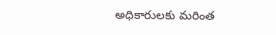అధికారులకు మరింత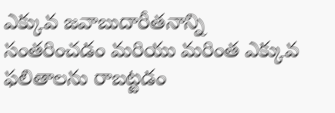ఎక్కువ జవాబుదారీతనాన్ని సంతరించడం మరియు మరింత ఎక్కువ ఫలితాలను రాబట్టడం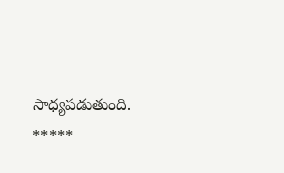సాధ్యపడుతుంది.
*****